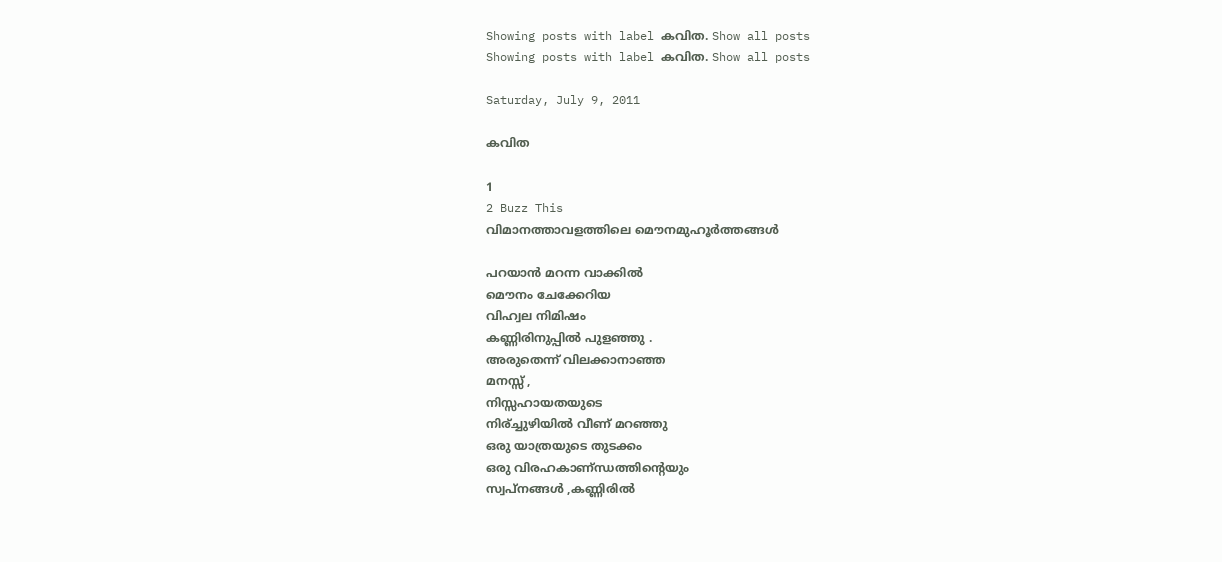Showing posts with label കവിത. Show all posts
Showing posts with label കവിത. Show all posts

Saturday, July 9, 2011

കവിത

1
2 Buzz This
വിമാനത്താവളത്തിലെ മൌനമുഹൂര്‍ത്തങ്ങള്‍

പറയാന്‍ മറന്ന വാക്കില്‍
മൌനം ചേക്കേറിയ
വിഹ്വല നിമിഷം
കണ്ണിരിനുപ്പില്‍ പുളഞ്ഞു .
അരുതെന്ന്‍ വിലക്കാനാഞ്ഞ
മനസ്സ്‌ ,
നിസ്സഹായതയുടെ
നിര്ച്ചുഴിയില്‍ വീണ്‌ മറഞ്ഞു
ഒരു യാത്രയുടെ തുടക്കം
ഒരു വിരഹകാണ്ന്ധത്തിന്റെയും
സ്വപ്നങ്ങള്‍ ,കണ്ണിരില്‍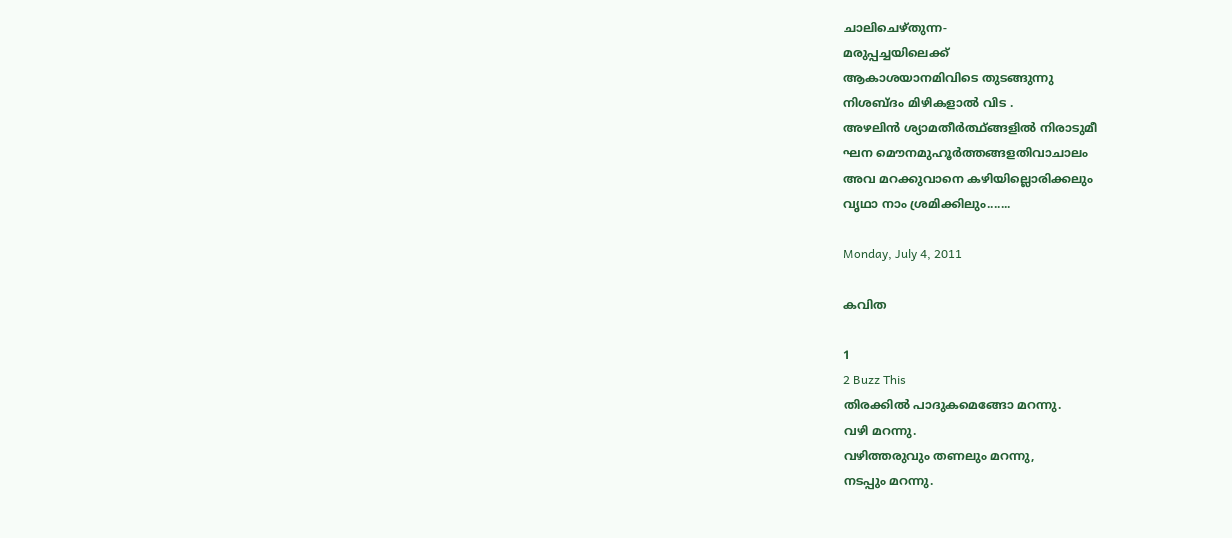ചാലിചെഴ്തുന്ന-
മരുപ്പച്ചയിലെക്ക്
ആകാശയാനമിവിടെ തുടങ്ങുന്നു
നിശബ്ദം മിഴികളാല്‍ വിട .
അഴലിന്‍ ശ്യാമതീര്‍ത്ഥ്ങ്ങളില്‍ നിരാടുമീ
ഘന മൌനമുഹൂര്‍ത്തങ്ങളതിവാചാലം
അവ മറക്കുവാനെ കഴിയില്ലൊരിക്കലും
വൃഥാ നാം ശ്രമിക്കിലും.......

Monday, July 4, 2011

കവിത

1
2 Buzz This
തിരക്കില്‍ പാദുകമെങ്ങോ മറന്നു.
വഴി മറന്നു.
വഴിത്തരുവും തണലും മറന്നു,
നടപ്പും മറന്നു.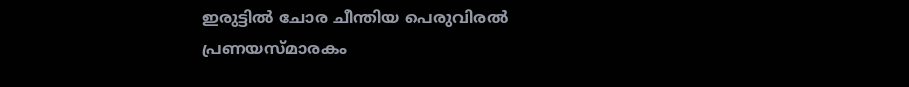ഇരുട്ടില്‍ ചോര ചീന്തിയ പെരുവിരല്‍
പ്രണയസ്മാരകം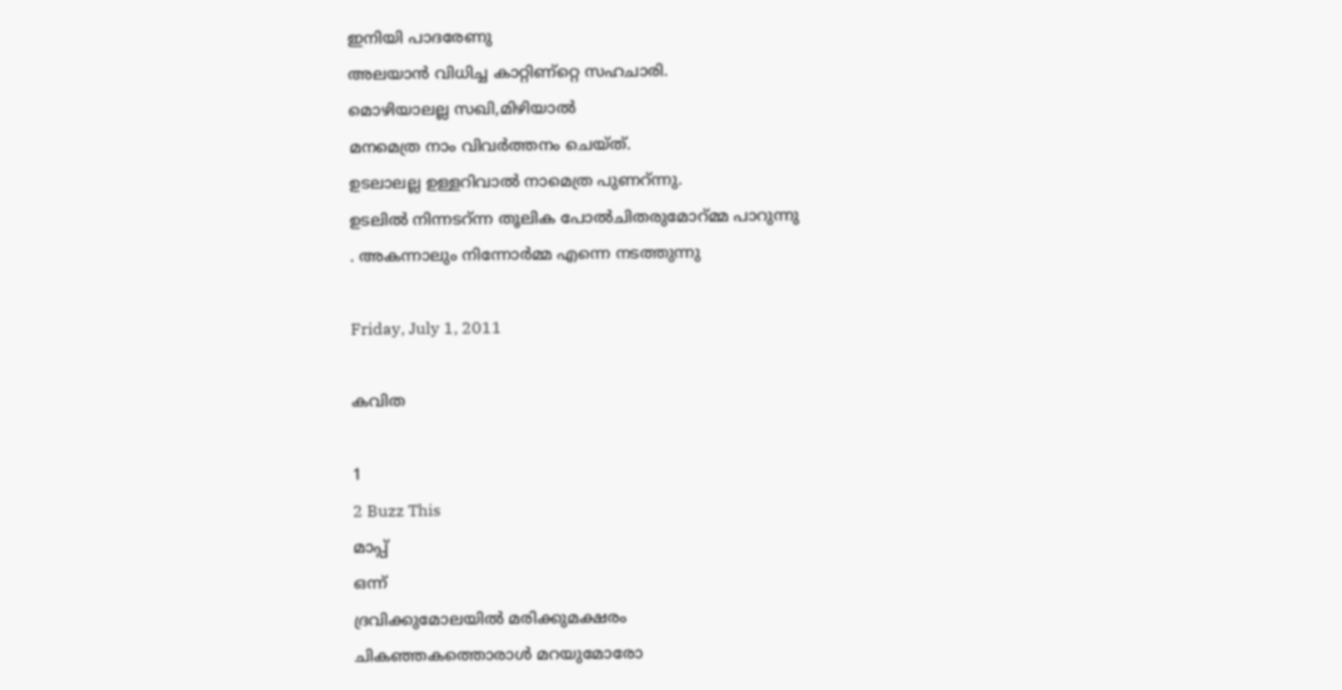ഇനിയി പാദരേണു
അലയാന്‍ വിധിച്ച കാറ്റിണ്റ്റെ സഹചാരി.
മൊഴിയാലല്ല സഖി,മിഴിയാല്‍
മനമെത്ര നാം വിവര്‍ത്തനം ചെയ്ത്‌.
ഉടലാലല്ല ഉള്ളറിവാല്‍ നാമെത്ര പുണറ്‍ന്നു.
ഉടലില്‍ നിന്നടറ്‍ന്ന തൂലിക പോല്‍ചിതരുമോറ്‍മ്മ പാറുന്നു
. അകന്നാലും നിന്നോര്‍മ്മ എന്നെ നടത്തുന്നു

Friday, July 1, 2011

കവിത

1
2 Buzz This
മാപ്പ്‌
ഒന്ന്
ദ്രവിക്കുമോലയില്‍ മരിക്കുമക്ഷരം
ചികഞ്ഞകത്തൊരാള്‍ മറയുമോരോ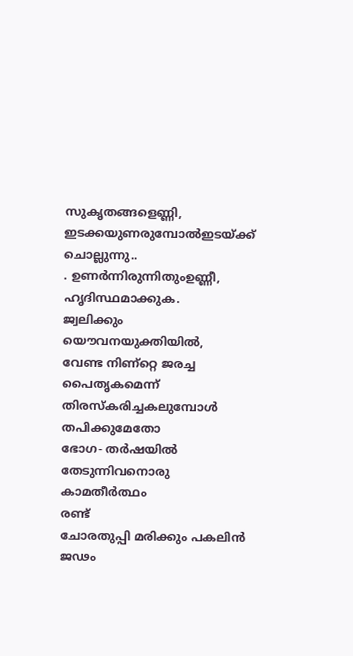സുകൃതങ്ങളെണ്ണി,
ഇടക്കയുണരുമ്പോല്‍ഇടയ്ക്ക്‌ ചൊല്ലുന്നു..
. ഉണര്‍ന്നിരുന്നിതുംഉണ്ണീ,
ഹൃദിസ്ഥമാക്കുക.
ജ്വലിക്കും യൌവനയുക്തിയില്‍,
വേണ്ട നിണ്റ്റെ ജരച്ച പൈതൃകമെന്ന്
തിരസ്കരിച്ചകലുമ്പോള്‍
തപിക്കുമേതോ
ഭോഗ- തര്‍ഷയില്‍
തേടുന്നിവനൊരു കാമതീര്‍ത്ഥം
രണ്ട്‌
ചോരതുപ്പി മരിക്കും പകലിന്‍
ജഢം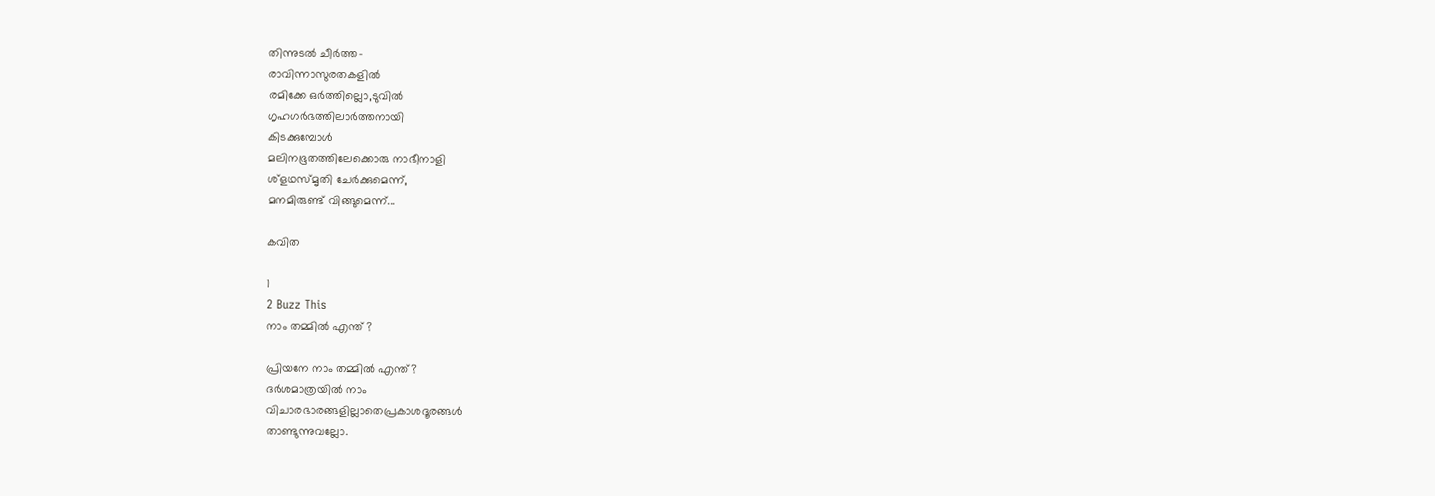തിന്നുടല്‍ ചീര്‍ത്ത-
രാവിന്നാസുരതകളില്‍
രമിക്കേ ഒര്‍ത്തില്ലൊ,ടുവില്‍
ഗൃഹഗര്‍ഭത്തിലാര്‍ത്തനായി
കിടക്കുമ്പോള്‍
മലിനഭൂതത്തിലേക്കൊരു നാഭീനാളി
ശ്ളഥസ്മൃതി ചേര്‍ക്കുമെന്ന്,
മനമിരുണ്ട്‌ വിങ്ങുമെന്ന്...

കവിത

1
2 Buzz This
നാം തമ്മില്‍ എന്ത്‌ ?

പ്രിയനേ നാം തമ്മില്‍ എന്ത്‌?
ദര്‍ശമാത്രയില്‍ നാം
വിചാരഭാരങ്ങളില്ലാതെപ്രകാശദൂരങ്ങള്‍
താണ്ടുന്നുവല്ലോ.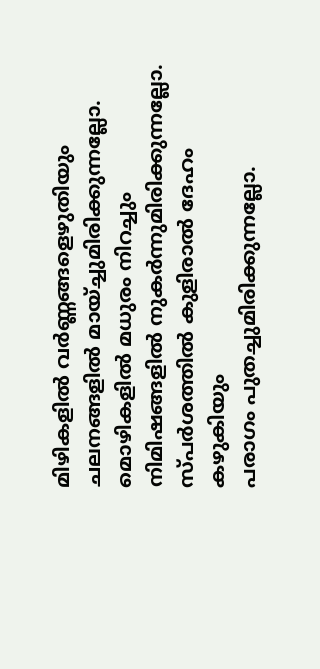മിഴികളില്‍ വര്‍ണ്ണങ്ങളെഴുതിയും
ചലനങ്ങളില്‍ മായ്ച്ചുമിരിക്കുന്നല്ലോ.
മൊഴികളില്‍ മധുരം നിറച്ചും
നിമിഷങ്ങളില്‍ നുകര്‍ന്നുമിരിക്കുന്നല്ലോ.
സ്പര്‍ശത്തില്‍ കുളിരാല്‍ ദേഹം കഴുകിയും
പരാഗം പുതച്ചുമിരിക്കുന്നല്ലോ.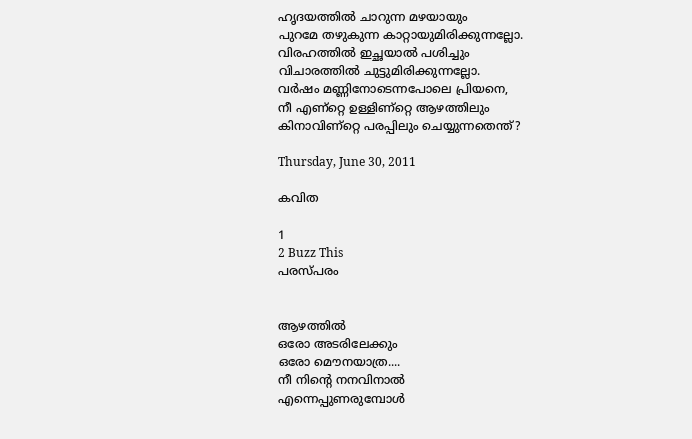ഹൃദയത്തില്‍ ചാറുന്ന മഴയായും
പുറമേ തഴുകുന്ന കാറ്റായുമിരിക്കുന്നല്ലോ.
വിരഹത്തില്‍ ഇച്ഛയാല്‍ പശിച്ചും
വിചാരത്തില്‍ ചുട്ടുമിരിക്കുന്നല്ലോ.
വര്‍ഷം മണ്ണിനോടെന്നപോലെ പ്രിയനെ,
നീ എണ്റ്റെ ഉള്ളിണ്റ്റെ ആഴത്തിലും
കിനാവിണ്റ്റെ പരപ്പിലും ചെയ്യുന്നതെന്ത്‌?

Thursday, June 30, 2011

കവിത

1
2 Buzz This
പരസ്പരം


ആഴത്തില്‍
ഒരോ അടരിലേക്കും
ഒരോ മൌനയാത്ര....
നീ നിന്റെ നനവിനാല്‍
എന്നെപ്പുണരുമ്പോള്‍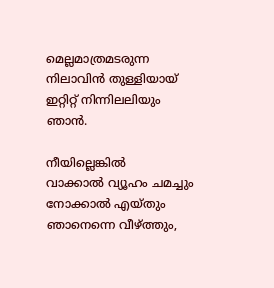മെല്ലമാത്രമടരുന്ന
നിലാവിന്‍ തുള്ളിയായ്‌
ഇറ്റിറ്റ്‌ നിന്നിലലിയും ഞാന്‍.

നീയില്ലെങ്കില്‍
വാക്കാല്‍ വ്യൂഹം ചമച്ചും
നോക്കാല്‍ എയ്തും
ഞാനെന്നെ വീഴ്ത്തും,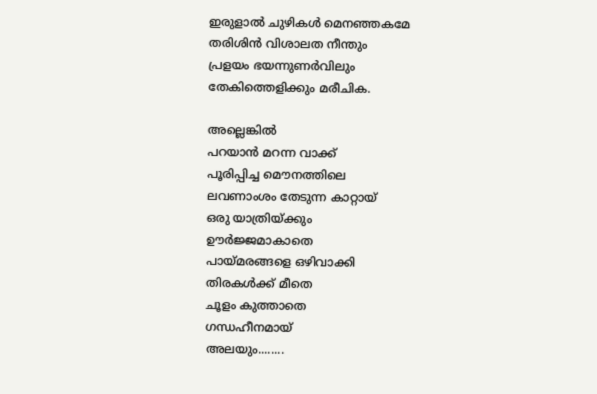ഇരുളാല്‍ ചുഴികള്‍ മെനഞ്ഞകമേ
തരിശിന്‍ വിശാലത നീന്തും
പ്രളയം ഭയന്നുണര്‍വിലും
തേകിത്തെളിക്കും മരീചിക.

അല്ലെങ്കില്‍
പറയാന്‍ മറന്ന വാക്ക്‌
പൂരിപ്പിച്ച മൌനത്തിലെ
ലവണാംശം തേടുന്ന കാറ്റായ്‌
ഒരു യാത്രിയ്ക്കും
ഊര്‍ജ്ജമാകാതെ
പായ്മരങ്ങളെ ഒഴിവാക്കി
തിരകള്‍ക്ക്‌ മീതെ
ചൂളം കുത്താതെ
ഗന്ധഹീനമായ്‌
അലയും........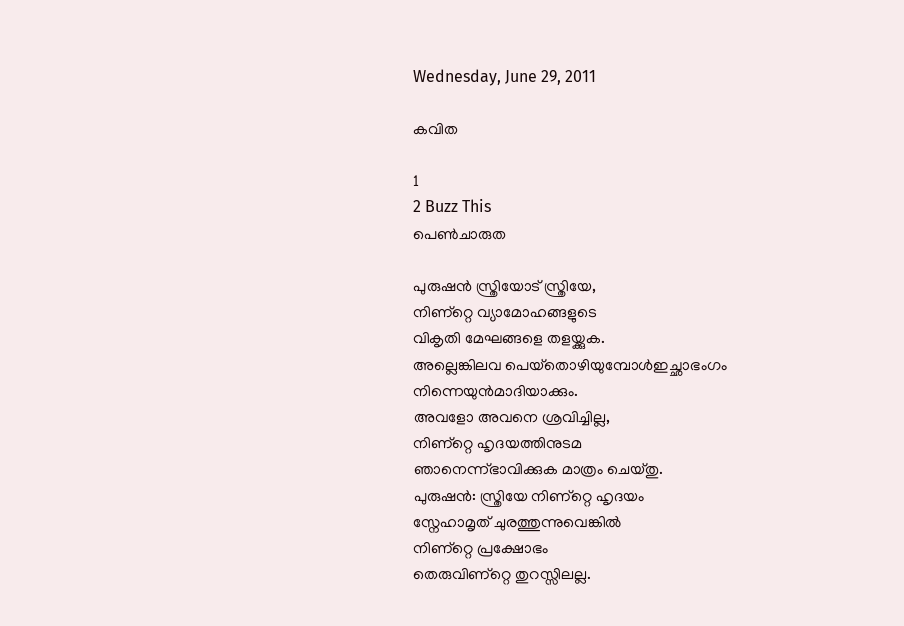Wednesday, June 29, 2011

കവിത

1
2 Buzz This
പെണ്‍ചാരുത

പുരുഷന്‍ സ്ത്രിയോട്‌ സ്ത്രിയേ,
നിണ്റ്റെ വ്യാമോഹങ്ങളുടെ
വികൃതി മേഘങ്ങളെ തളയ്ക്കുക.
അല്ലെങ്കിലവ പെയ്‌തൊഴിയുമ്പോള്‍ഇച്ഛാഭംഗം
നിന്നെയുന്‍മാദിയാക്കും.
അവളോ അവനെ ശ്രവിച്ചില്ല,
നിണ്റ്റെ ഹൃദയത്തിനുടമ
ഞാനെന്ന്ഭാവിക്കുക മാത്രം ചെയ്തു.
പുരുഷന്‍: സ്ത്രിയേ നിണ്റ്റെ ഹൃദയം
സ്നേഹാമൃത്‌ ചുരത്തുന്നുവെങ്കില്‍
നിണ്റ്റെ പ്രക്ഷോഭം
തെരുവിണ്റ്റെ തുറസ്സിലല്ല.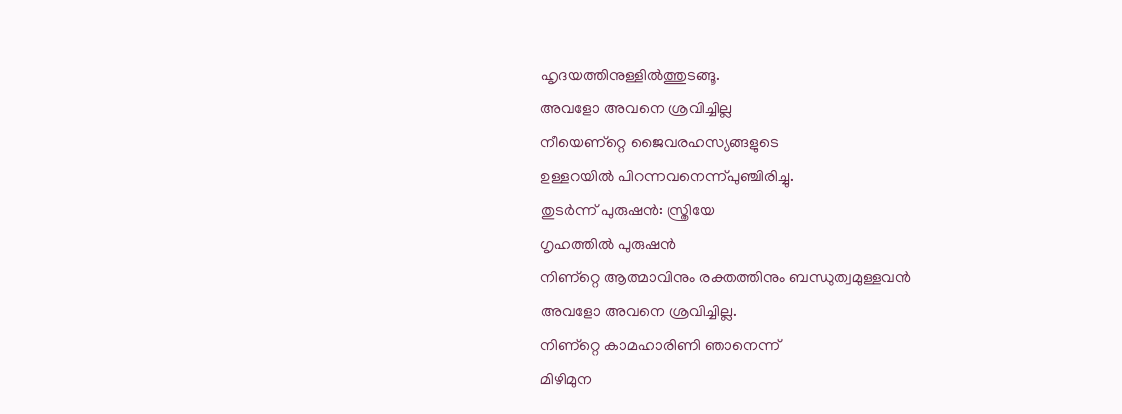ഹൃദയത്തിനുള്ളില്‍ത്തുടങ്ങൂ.
അവളോ അവനെ ശ്രവിച്ചില്ല
നീയെണ്റ്റെ ജൈവരഹസ്യങ്ങളുടെ
ഉള്ളറയില്‍ പിറന്നവനെന്ന്പുഞ്ചിരിച്ചു.
തുടര്‍ന്ന് പുരുഷന്‍: സ്ത്രിയേ
ഗൃഹത്തില്‍ പുരുഷന്‍
നിണ്റ്റെ ആത്മാവിനും രക്തത്തിനും ബന്ധുത്വമുള്ളവന്‍
അവളോ അവനെ ശ്രവിച്ചില്ല.
നിണ്റ്റെ കാമഹാരിണി ഞാനെന്ന്
മിഴിമുന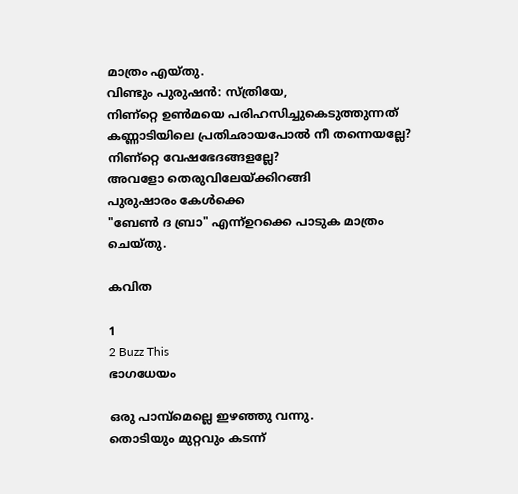മാത്രം എയ്തു.
വിണ്ടും പുരുഷന്‍: സ്ത്രിയേ,
നിണ്റ്റെ ഉണ്‍മയെ പരിഹസിച്ചുകെടുത്തുന്നത്‌
കണ്ണാടിയിലെ പ്രതിഛായപോല്‍ നീ തന്നെയല്ലേ?
നിണ്റ്റെ വേഷഭേദങ്ങളല്ലേ?
അവളോ തെരുവിലേയ്ക്കിറങ്ങി
പുരുഷാരം കേള്‍ക്കെ
"ബേണ്‍ ദ ബ്രാ" എന്ന്ഉറക്കെ പാടുക മാത്രം ചെയ്തു.

കവിത

1
2 Buzz This
ഭാഗധേയം

ഒരു പാമ്പ്‌മെല്ലെ ഇഴഞ്ഞു വന്നു.
തൊടിയും മുറ്റവും കടന്ന്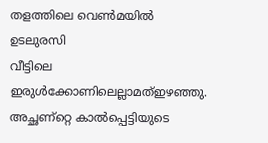തളത്തിലെ വെണ്‍മയില്‍ ഉടലുരസി
വീട്ടിലെ ഇരുള്‍ക്കോണിലെല്ലാമത്‌ഇഴഞ്ഞു.
അച്ഛണ്റ്റെ കാല്‍പ്പെട്ടിയുടെ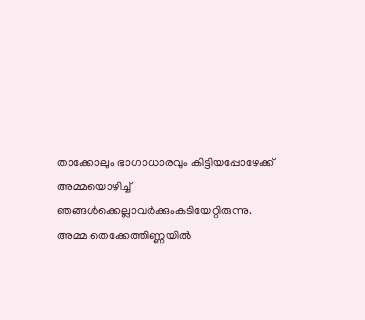താക്കോലും ഭാഗാധാരവും കിട്ടിയപ്പോഴേക്ക്‌
അമ്മയൊഴിച്ച്‌
ഞങ്ങള്‍ക്കെല്ലാവര്‍ക്കുംകടിയേറ്റിരുന്നു.
അമ്മ തെക്കേത്തിണ്ണയില്‍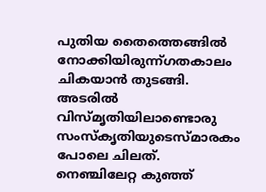പുതിയ തൈത്തെങ്ങില്‍
നോക്കിയിരുന്ന്ഗതകാലം ചികയാന്‍ തുടങ്ങി.
അടരില്‍
വിസ്മൃതിയിലാണ്ടൊരു സംസ്കൃതിയുടെസ്മാരകം പോലെ ചിലത്‌.
നെഞ്ചിലേറ്റ കുഞ്ഞ്‌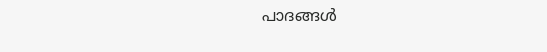പാദങ്ങള്‍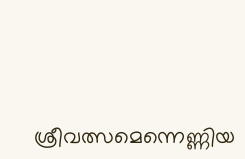ശ്രീവത്സമെന്നെണ്ണിയ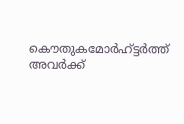കൌതുകമോര്‍ഹ്ട്ടര്‍ത്ത്‌
അവര്‍ക്ക്‌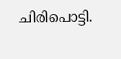ചിരിപൊട്ടി.